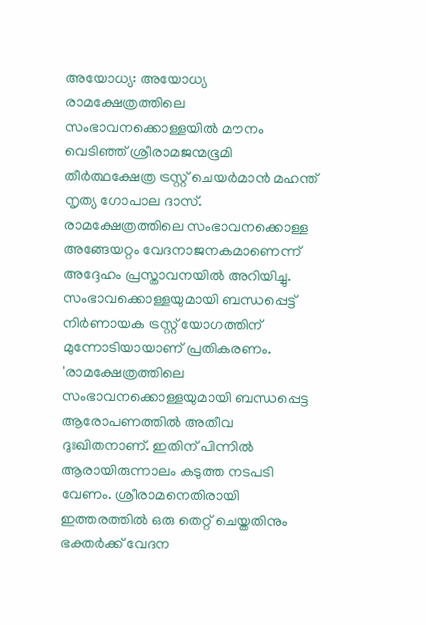അയോധ്യ: അയോധ്യ രാമക്ഷേത്രത്തിലെ സംഭാവനക്കൊള്ളയിൽ മൗനം വെടിഞ്ഞ് ശ്രീരാമജന്മഭൂമി തീർത്ഥക്ഷേത്ര ട്രസ്റ്റ് ചെയർമാൻ മഹന്ത് നൃത്യ ഗോപാല ദാസ്. രാമക്ഷേത്രത്തിലെ സംഭാവനക്കൊള്ള അങ്ങേയറ്റം വേദനാജനകമാണെന്ന് അദ്ദേഹം പ്രസ്താവനയിൽ അറിയിച്ചു. സംഭാവക്കൊള്ളയുമായി ബന്ധപ്പെട്ട് നിർണായക ട്രസ്റ്റ് യോഗത്തിന് മുന്നോടിയായാണ് പ്രതികരണം.
'രാമക്ഷേത്രത്തിലെ സംഭാവനക്കൊള്ളയുമായി ബന്ധപ്പെട്ട ആരോപണത്തിൽ അതീവ ദുഃഖിതനാണ്. ഇതിന് പിന്നിൽ ആരായിരുന്നാലം കടുത്ത നടപടി വേണം. ശ്രീരാമനെതിരായി ഇത്തരത്തിൽ ഒരു തെറ്റ് ചെയ്തതിനും ഭക്തർക്ക് വേദന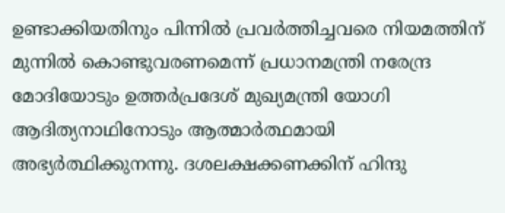ഉണ്ടാക്കിയതിനും പിന്നിൽ പ്രവർത്തിച്ചവരെ നിയമത്തിന് മുന്നിൽ കൊണ്ടുവരണമെന്ന് പ്രധാനമന്ത്രി നരേന്ദ്ര മോദിയോടും ഉത്തർപ്രദേശ് മുഖ്യമന്ത്രി യോഗി ആദിത്യനാഥിനോടും ആത്മാർത്ഥമായി അഭ്യർത്ഥിക്കുനന്നു. ദശലക്ഷക്കണക്കിന് ഹിന്ദു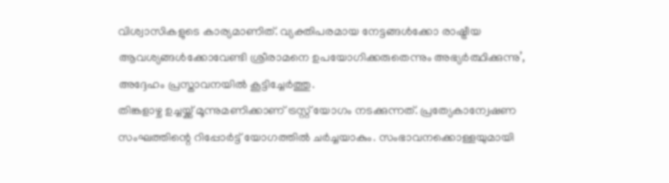വിശ്വാസികളുടെ കാര്യമാണിത്. വ്യക്തിപരമായ നേട്ടങ്ങൾക്കോ രാഷ്ട്രീയ ആവശ്യങ്ങൾക്കോവേണ്ടി ശ്രീരാമനെ ഉപയോഗിക്കരുതെന്നും അഭ്യർത്ഥിക്കുന്നു’, അദ്ദേഹം പ്രസ്താവനയിൽ കൂട്ടിച്ചേർത്തു.
തിങ്കളാഴ്ച ഉച്ചയ്ക്ക് മൂന്നുമണിക്കാണ് ട്രസ്റ്റ് യോഗം നടക്കുന്നത്. പ്രത്യേകാന്വേഷണ സംഘത്തിന്റെ റിപ്പോർട്ട് യോഗത്തിൽ ചർച്ചയാകും. സംഭാവനക്കൊള്ളയുമായി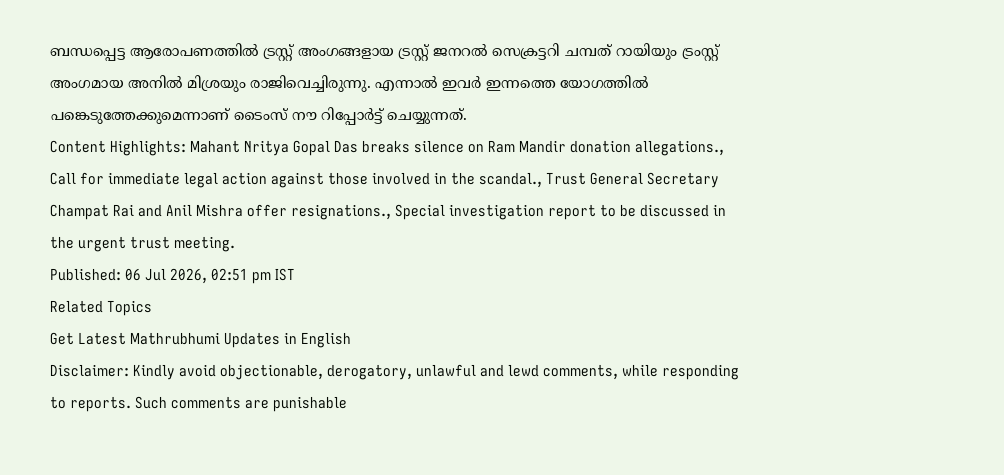ബന്ധപ്പെട്ട ആരോപണത്തിൽ ട്രസ്റ്റ് അംഗങ്ങളായ ട്രസ്റ്റ് ജനറൽ സെക്രട്ടറി ചമ്പത് റായിയും ട്രംസ്റ്റ് അംഗമായ അനിൽ മിശ്രയും രാജിവെച്ചിരുന്നു. എന്നാൽ ഇവർ ഇന്നത്തെ യോഗത്തിൽ പങ്കെടുത്തേക്കുമെന്നാണ് ടൈംസ് നൗ റിപ്പോർട്ട് ചെയ്യുന്നത്.
Content Highlights: Mahant Nritya Gopal Das breaks silence on Ram Mandir donation allegations., Call for immediate legal action against those involved in the scandal., Trust General Secretary Champat Rai and Anil Mishra offer resignations., Special investigation report to be discussed in the urgent trust meeting.
Published: 06 Jul 2026, 02:51 pm IST
Related Topics
Get Latest Mathrubhumi Updates in English
Disclaimer: Kindly avoid objectionable, derogatory, unlawful and lewd comments, while responding to reports. Such comments are punishable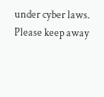under cyber laws. Please keep away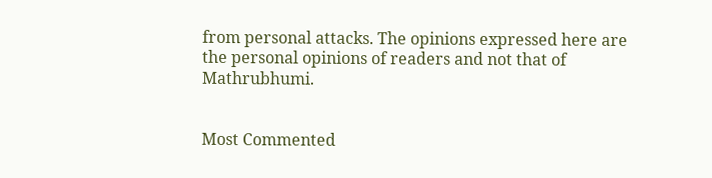from personal attacks. The opinions expressed here are the personal opinions of readers and not that of Mathrubhumi.


Most Commented